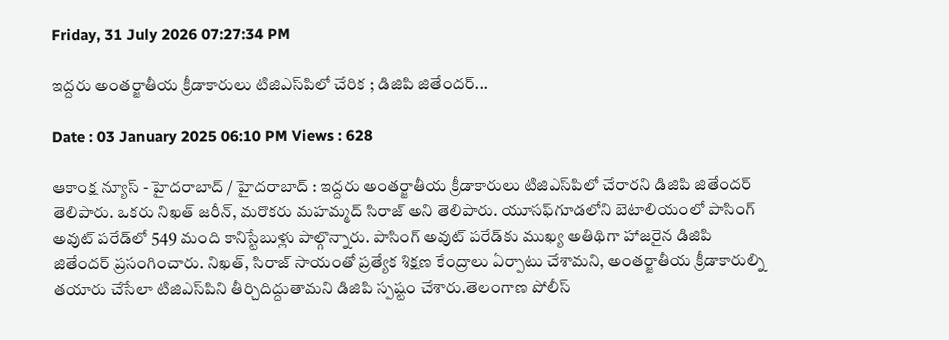Friday, 31 July 2026 07:27:34 PM

ఇద్దరు అంతర్జాతీయ క్రీడాకారులు టిజిఎస్‌పిలో చేరిక ; డిజిపి జితేందర్...

Date : 03 January 2025 06:10 PM Views : 628

ఆకాంక్ష న్యూస్ - హైదరాబాద్ / హైదరాబాద్ : ఇద్దరు అంతర్జాతీయ క్రీడాకారులు టిజిఎస్‌పిలో చేరారని డిజిపి జితేందర్ తెలిపారు. ఒకరు నిఖత్ జరీన్, మరొకరు మహమ్మద్ సిరాజ్ అని తెలిపారు. యూసఫ్‌గూడలోని బెటాలియంలో పాసింగ్ అవుట్ పరేడ్‌లో 549 మంది కానిస్టేబుళ్లు పాల్గొన్నారు. పాసింగ్ అవుట్ పరేడ్‌కు ముఖ్య అతిథిగా హాజరైన డిజిపి జితేందర్ ప్రసంగించారు. నిఖత్, సిరాజ్ సాయంతో ప్రత్యేక శిక్షణ కేంద్రాలు ఏర్పాటు చేశామని, అంతర్జాతీయ క్రీడాకారుల్ని తయారు చేసేలా టిజిఎస్‌పిని తీర్చిదిద్దుతామని డిజిపి స్పష్టం చేశారు.తెలంగాణ పోలీస్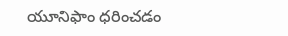యూనిఫాం ధరించడం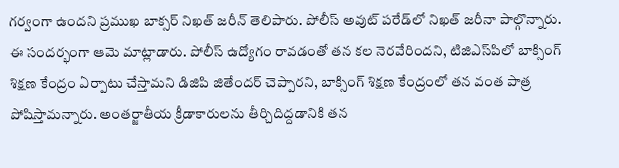గర్వంగా ఉందని ప్రముఖ బాక్సర్ నిఖత్ జరీన్ తెలిపారు. పోలీస్ అవుట్ పరేడ్‌లో నిఖత్ జరీనా పాల్గొన్నారు. ఈ సందర్భంగా ఆమె మాట్లాడారు. పోలీస్ ఉద్యోగం రావడంతో తన కల నెరవేరిందని, టిజిఎస్‌పిలో బాక్సింగ్ శిక్షణ కేంద్రం ఏర్పాటు చేస్తామని డిజిపి జితేందర్ చెప్పారని, బాక్సింగ్ శిక్షణ కేంద్రంలో తన వంత పాత్ర పోషిస్తామన్నారు. అంతర్జాతీయ క్రీడాకారులను తీర్చిదిద్దడానికి తన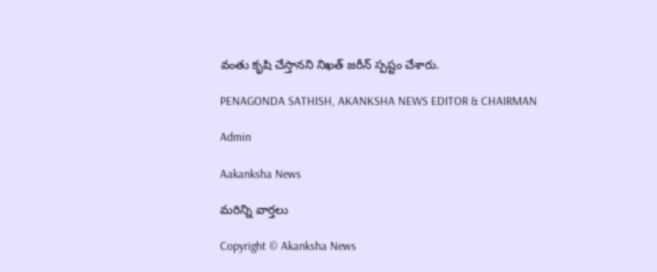వంతు కృషి చేస్తానని నిఖత్ జరీన్ స్పష్టం చేశారు.

PENAGONDA SATHISH, AKANKSHA NEWS EDITOR & CHAIRMAN

Admin

Aakanksha News

మరిన్ని వార్తలు

Copyright © Akanksha News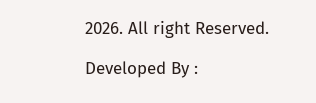2026. All right Reserved.

Developed By :